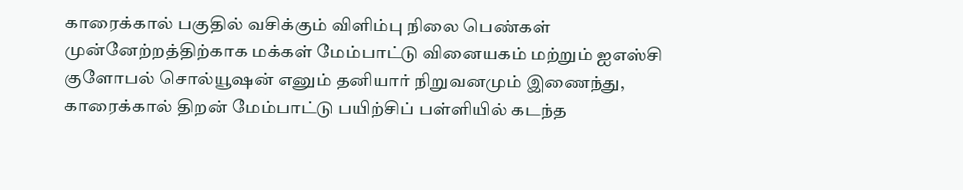காரைக்கால் பகுதில் வசிக்கும் விளிம்பு நிலை பெண்கள் முன்னேற்றத்திற்காக மக்கள் மேம்பாட்டு வினையகம் மற்றும் ஐஎஸ்சி குளோபல் சொல்யூஷன் எனும் தனியார் நிறுவனமும் இணைந்து, காரைக்கால் திறன் மேம்பாட்டு பயிற்சிப் பள்ளியில் கடந்த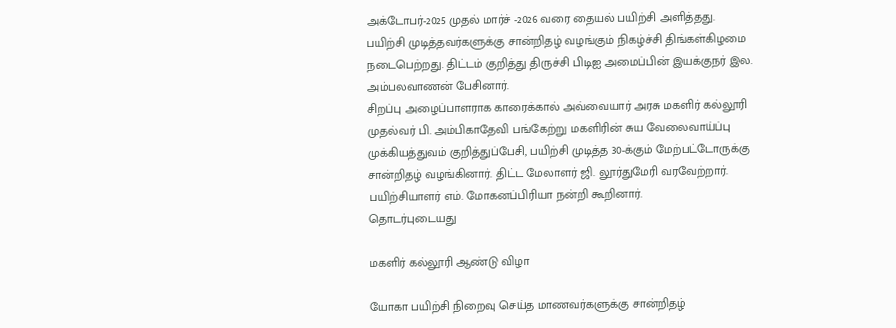அக்டோபர்-2025 முதல் மார்ச் -2026 வரை தையல் பயிற்சி அளித்தது.
பயிற்சி முடித்தவர்களுக்கு சான்றிதழ் வழங்கும் நிகழ்ச்சி திங்கள்கிழமை நடைபெற்றது. திட்டம் குறித்து திருச்சி பிடிஐ அமைப்பின் இயக்குநர் இல. அம்பலவாணன் பேசினார்.
சிறப்பு அழைப்பாளராக காரைக்கால் அவ்வையார் அரசு மகளிர் கல்லூரி முதல்வர் பி. அம்பிகாதேவி பங்கேற்று மகளிரின் சுய வேலைவாய்ப்பு முக்கியத்துவம் குறித்துப்பேசி, பயிற்சி முடித்த 30-க்கும் மேற்பட்டோருக்கு சான்றிதழ் வழங்கினார். திட்ட மேலாளர் ஜி. லூர்துமேரி வரவேற்றார். பயிற்சியாளர் எம். மோகனப்பிரியா நன்றி கூறினார்.
தொடர்புடையது

மகளிர் கல்லூரி ஆண்டு விழா

யோகா பயிற்சி நிறைவு செய்த மாணவர்களுக்கு சான்றிதழ்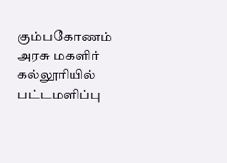கும்பகோணம் அரசு மகளிர் கல்லூரியில் பட்டமளிப்பு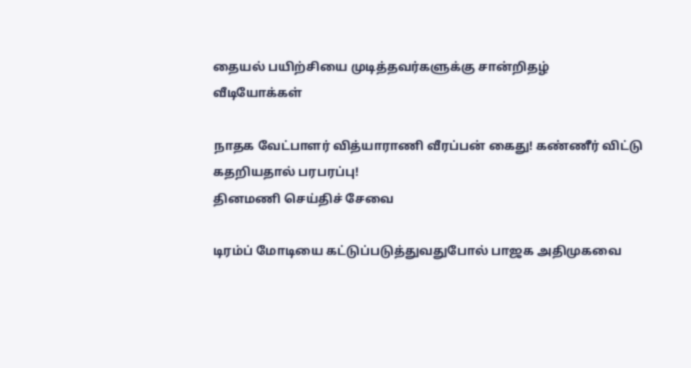தையல் பயிற்சியை முடித்தவர்களுக்கு சான்றிதழ்
வீடியோக்கள்

நாதக வேட்பாளர் வித்யாராணி வீரப்பன் கைது! கண்ணீர் விட்டு கதறியதால் பரபரப்பு!
தினமணி செய்திச் சேவை

டிரம்ப் மோடியை கட்டுப்படுத்துவதுபோல் பாஜக அதிமுகவை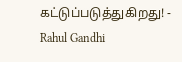கட்டுப்படுத்துகிறது! - Rahul Gandhi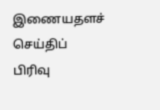இணையதளச் செய்திப் பிரிவு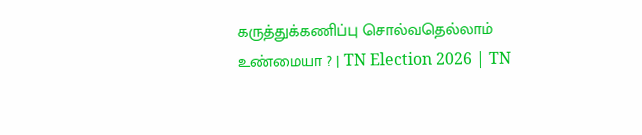கருத்துக்கணிப்பு சொல்வதெல்லாம் உண்மையா ? | TN Election 2026 | TN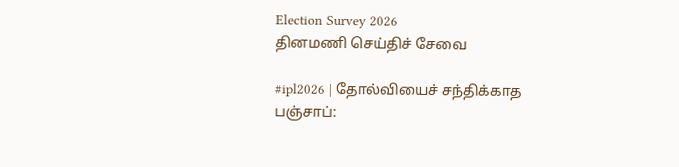Election Survey 2026
தினமணி செய்திச் சேவை

#ipl2026 | தோல்வியைச் சந்திக்காத பஞ்சாப்: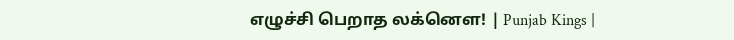எழுச்சி பெறாத லக்னௌ! | Punjab Kings |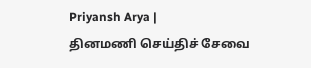Priyansh Arya |
தினமணி செய்திச் சேவை